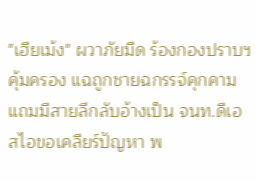"เฮียเม้ง" ผวาภัยมืด ร้องกองปราบฯ คุ้มครอง แฉถูกชายฉกรรจ์คุกคาม แถมมีสายลึกลับอ้างเป็น จนท.ดีเอสไอขอเคลียร์ปัญหา พ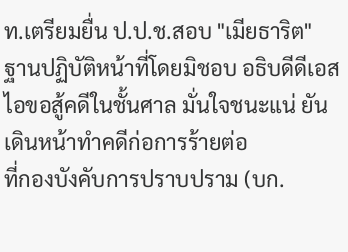ท.เตรียมยื่น ป.ป.ช.สอบ "เมียธาริต" ฐานปฏิบัติหน้าที่โดยมิชอบ อธิบดีดีเอสไอขอสู้คดีในชั้นศาล มั่นใจชนะแน่ ยันเดินหน้าทำคดีก่อการร้ายต่อ
ที่กองบังคับการปราบปราม (บก.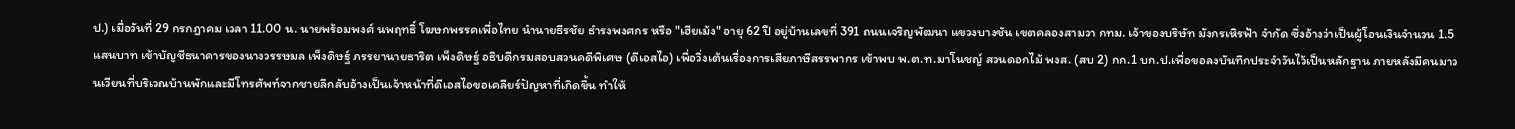ป.) เมื่อวันที่ 29 กรกฎาคม เวลา 11.00 น. นายพร้อมพงศ์ นพฤทธิ์ โฆษกพรรคเพื่อไทย นำนายธีรชัย ธำรงพงศกร หรือ "เฮียเม้ง" อายุ 62 ปี อยู่บ้านเลขที่ 391 ถนนเจริญพัฒนา แขวงบางชัน เขตคลองสามวา กทม. เจ้าของบริษัท มังกรเหิรฟ้า จำกัด ซึ่งอ้างว่าเป็นผู้โอนเงินจำนวน 1.5 แสนบาท เข้าบัญชีธนาคารของนางวรรษมล เพ็งดิษฐ์ ภรรยานายธาริต เพ็งดิษฐ์ อธิบดีกรมสอบสวนคดีพิเศษ (ดีเอสไอ) เพื่อวิ่งเต้นเรื่องการเสียภาษีสรรพากร เข้าพบ พ.ต.ท.มาโนชญ์ สวนดอกไม้ พงส. (สบ 2) กก.1 บก.ป.เพื่อขอลงบันทึกประจำวันไว้เป็นหลักฐาน ภายหลังมีคนมาวนเวียนที่บริเวณบ้านพักและมีโทรศัพท์จากชายลึกลับอ้างเป็นเจ้าหน้าที่ดีเอสไอขอเคลียร์ปัญหาที่เกิดขึ้น ทำให้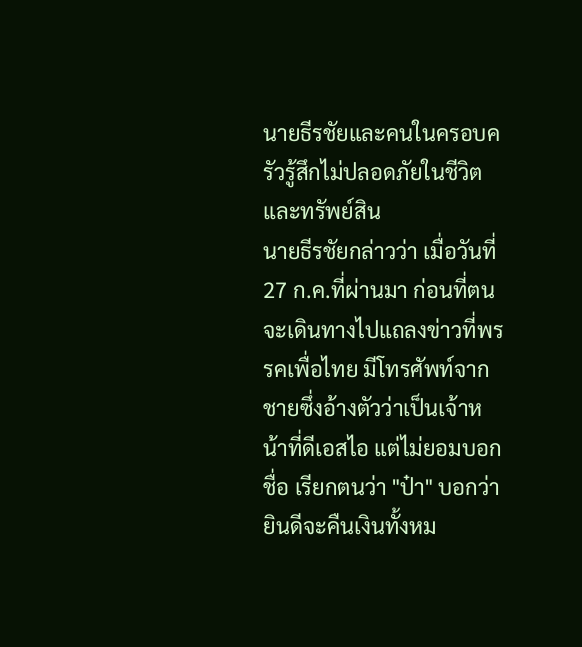นายธีรชัยและคนในครอบครัวรู้สึกไม่ปลอดภัยในชีวิตและทรัพย์สิน
นายธีรชัยกล่าวว่า เมื่อวันที่ 27 ก.ค.ที่ผ่านมา ก่อนที่ตนจะเดินทางไปแถลงข่าวที่พรรคเพื่อไทย มีโทรศัพท์จากชายซึ่งอ้างตัวว่าเป็นเจ้าหน้าที่ดีเอสไอ แต่ไม่ยอมบอกชื่อ เรียกตนว่า "ป๋า" บอกว่ายินดีจะคืนเงินทั้งหม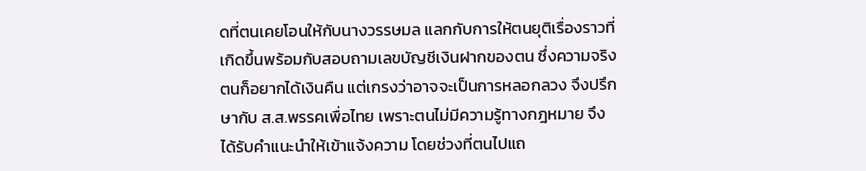ดที่ตนเคยโอนให้กับนางวรรษมล แลกกับการให้ตนยุติเรื่องราวที่เกิดขึ้นพร้อมกับสอบถามเลขบัญชีเงินฝากของตน ซึ่งความจริงตนก็อยากได้เงินคืน แต่เกรงว่าอาจจะเป็นการหลอกลวง จึงปรึกษากับ ส.ส.พรรคเพื่อไทย เพราะตนไม่มีความรู้ทางกฎหมาย จึงได้รับคำแนะนำให้เข้าแจ้งความ โดยช่วงที่ตนไปแถ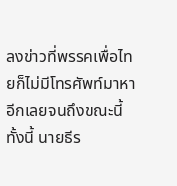ลงข่าวที่พรรคเพื่อไทยก็ไม่มีโทรศัพท์มาหาอีกเลยจนถึงขณะนี้
ทั้งนี้ นายธีร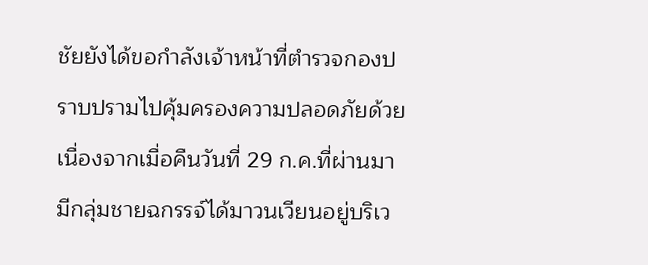ชัยยังได้ขอกำลังเจ้าหน้าที่ตำรวจกองปราบปรามไปคุ้มครองความปลอดภัยด้วย เนื่องจากเมื่อคืนวันที่ 29 ก.ค.ที่ผ่านมา มีกลุ่มชายฉกรรจ์ได้มาวนเวียนอยู่บริเว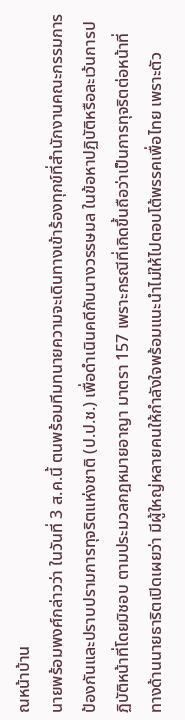ณหน้าบ้าน
นายพร้อมพงศ์กล่าวว่า ในวันที่ 3 ส.ค.นี้ ตนพร้อมทีมทนายความจะเดินทางเข้าร้องทุกข์ที่สำนักงานคณะกรรมการป้องกันและปราบปรามการทุจริตแห่งชาติ (ป.ป.ช.) เพื่อดำเนินคดีกับนางวรรษมล ในข้อหาปฏิบัติหรือละเว้นการปฏิบัติหน้าที่โดยมิชอบ ตามประมวลกฎหมายอาญา มาตรา 157 เพราะกรณีที่เกิดขึ้นถือว่าเป็นการทุจริตต่อหน้าที่
ทางด้านนายธาริตเปิดเผยว่า มีผู้ใหญ่หลายคนให้กำลังใจพร้อมแนะนำไม่ให้ไปตอบโต้พรรคเพื่อไทย เพราะตัว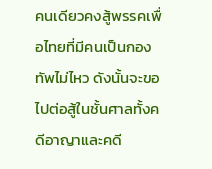คนเดียวคงสู้พรรคเพื่อไทยที่มีคนเป็นกองทัพไม่ไหว ดังนั้นจะขอไปต่อสู้ในชั้นศาลทั้งคดีอาญาและคดี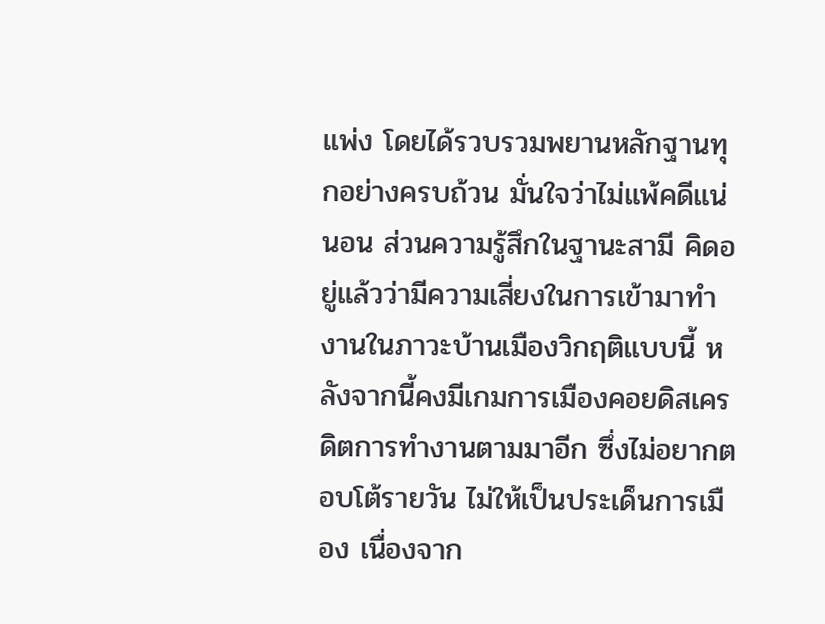แพ่ง โดยได้รวบรวมพยานหลักฐานทุกอย่างครบถ้วน มั่นใจว่าไม่แพ้คดีแน่นอน ส่วนความรู้สึกในฐานะสามี คิดอยู่แล้วว่ามีความเสี่ยงในการเข้ามาทำงานในภาวะบ้านเมืองวิกฤติแบบนี้ หลังจากนี้คงมีเกมการเมืองคอยดิสเครดิตการทำงานตามมาอีก ซึ่งไม่อยากตอบโต้รายวัน ไม่ให้เป็นประเด็นการเมือง เนื่องจาก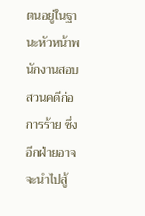ตนอยู่ในฐานะหัวหน้าพนักงานสอบสวนคดีก่อการร้าย ซึ่งอีกฝ่ายอาจจะนำไปสู้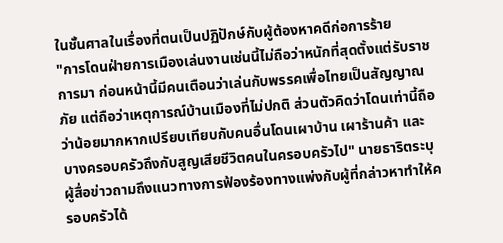ในชั้นศาลในเรื่องที่ตนเป็นปฏิปักษ์กับผู้ต้องหาคดีก่อการร้าย
"การโดนฝ่ายการเมืองเล่นงานเช่นนี้ไม่ถือว่าหนักที่สุดตั้งแต่รับราชการมา ก่อนหน้านี้มีคนเตือนว่าเล่นกับพรรคเพื่อไทยเป็นสัญญาณภัย แต่ถือว่าเหตุการณ์บ้านเมืองที่ไม่ปกติ ส่วนตัวคิดว่าโดนเท่านี้ถือว่าน้อยมากหากเปรียบเทียบกับคนอื่นโดนเผาบ้าน เผาร้านค้า และบางครอบครัวถึงกับสูญเสียชีวิตคนในครอบครัวไป" นายธาริตระบุ
ผู้สื่อข่าวถามถึงแนวทางการฟ้องร้องทางแพ่งกับผู้ที่กล่าวหาทำให้ครอบครัวได้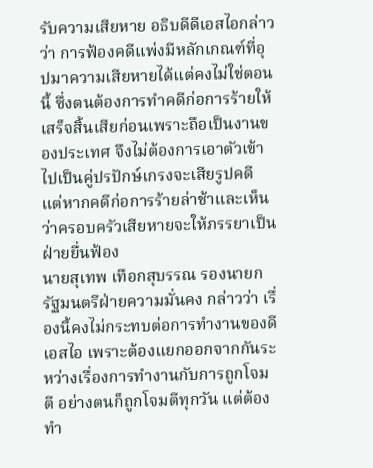รับความเสียหาย อธิบดีดีเอสไอกล่าวว่า การฟ้องคดีแพ่งมีหลักเกณฑ์ที่อุปมาความเสียหายได้แต่คงไม่ใช่ตอนนี้ ซึ่งตนต้องการทำคดีก่อการร้ายให้เสร็จสิ้นเสียก่อนเพราะถือเป็นงานของประเทศ จึงไม่ต้องการเอาตัวเข้าไปเป็นคู่ปรปักษ์เกรงจะเสียรูปคดี แต่หากคดีก่อการร้ายล่าช้าและเห็นว่าครอบครัวเสียหายจะให้ภรรยาเป็นฝ่ายยื่นฟ้อง
นายสุเทพ เทือกสุบรรณ รองนายกรัฐมนตรีฝ่ายความมั่นคง กล่าวว่า เรื่องนี้คงไม่กระทบต่อการทำงานของดีเอสไอ เพราะต้องแยกออกจากกันระหว่างเรื่องการทำงานกับการถูกโจมตี อย่างตนก็ถูกโจมตีทุกวัน แต่ต้องทำ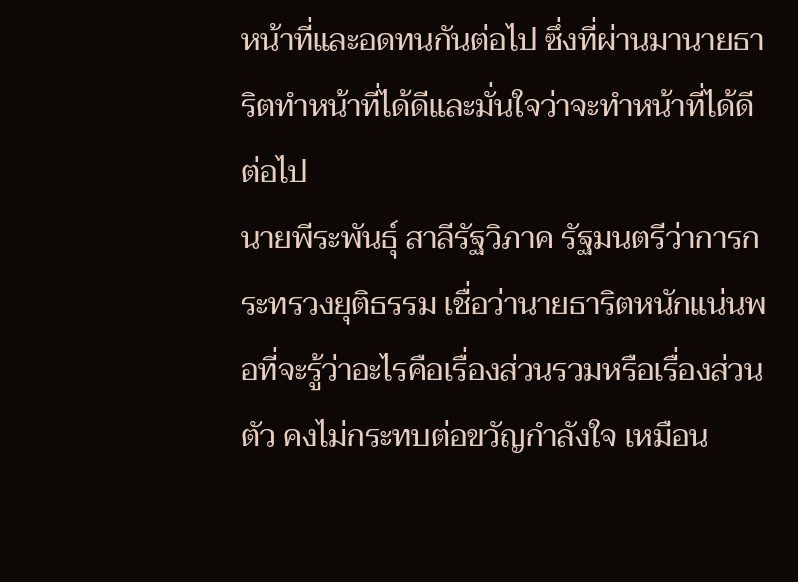หน้าที่และอดทนกันต่อไป ซึ่งที่ผ่านมานายธาริตทำหน้าที่ได้ดีและมั่นใจว่าจะทำหน้าที่ได้ดีต่อไป
นายพีระพันธุ์ สาลีรัฐวิภาค รัฐมนตรีว่าการกระทรวงยุติธรรม เชื่อว่านายธาริตหนักแน่นพอที่จะรู้ว่าอะไรคือเรื่องส่วนรวมหรือเรื่องส่วนตัว คงไม่กระทบต่อขวัญกำลังใจ เหมือน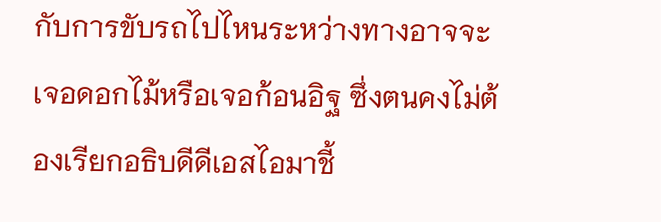กับการขับรถไปไหนระหว่างทางอาจจะเจอดอกไม้หรือเจอก้อนอิฐ ซึ่งตนคงไม่ต้องเรียกอธิบดีดีเอสไอมาชี้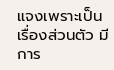แจงเพราะเป็นเรื่องส่วนตัว มีการ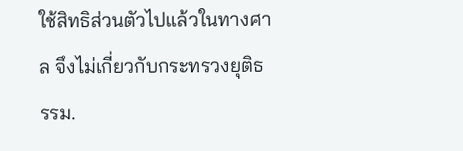ใช้สิทธิส่วนตัวไปแล้วในทางศาล จึงไม่เกี่ยวกับกระทรวงยุติธรรม.